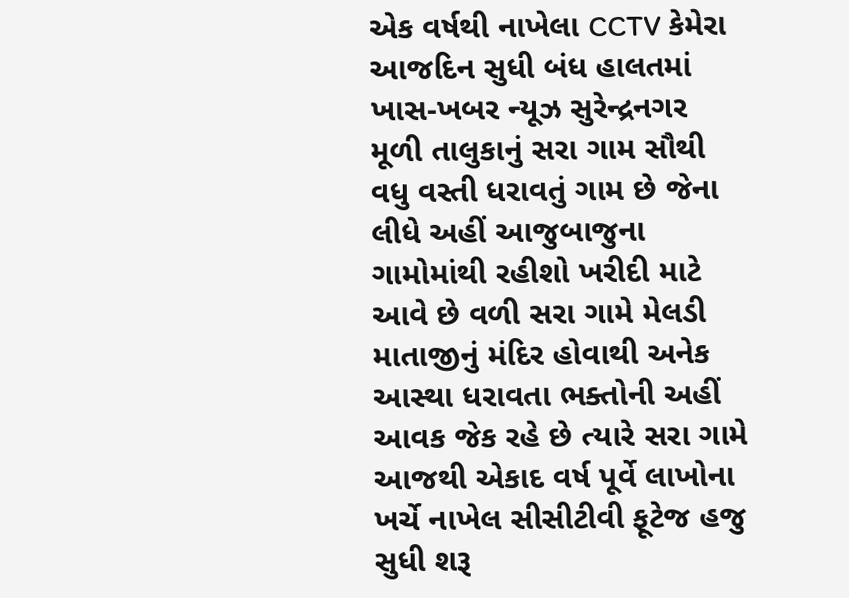એક વર્ષથી નાખેલા CCTV કેમેરા આજદિન સુધી બંધ હાલતમાં
ખાસ-ખબર ન્યૂઝ સુરેન્દ્રનગર
મૂળી તાલુકાનું સરા ગામ સૌથી વધુ વસ્તી ધરાવતું ગામ છે જેના લીધે અહીં આજુબાજુના ગામોમાંથી રહીશો ખરીદી માટે આવે છે વળી સરા ગામે મેલડી માતાજીનું મંદિર હોવાથી અનેક આસ્થા ધરાવતા ભક્તોની અહીં આવક જેક રહે છે ત્યારે સરા ગામે આજથી એકાદ વર્ષ પૂર્વે લાખોના ખર્ચે નાખેલ સીસીટીવી ફૂટેજ હજુ સુધી શરૂ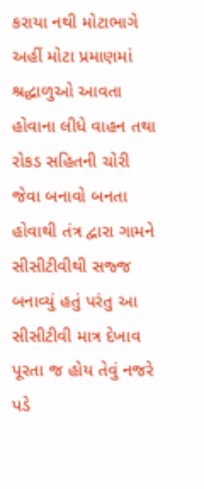કરાયા નથી મોટાભાગે અહીં મોટા પ્રમાણમાં શ્રદ્ધાળુઓ આવતા હોવાના લીધે વાહન તથા રોકડ સહિતની ચોરી જેવા બનાવો બનતા હોવાથી તંત્ર દ્વારા ગામને સીસીટીવીથી સજ્જ બનાવ્યું હતું પરંતુ આ સીસીટીવી માત્ર દેખાવ પૂરતા જ હોય તેવું નજરે પડે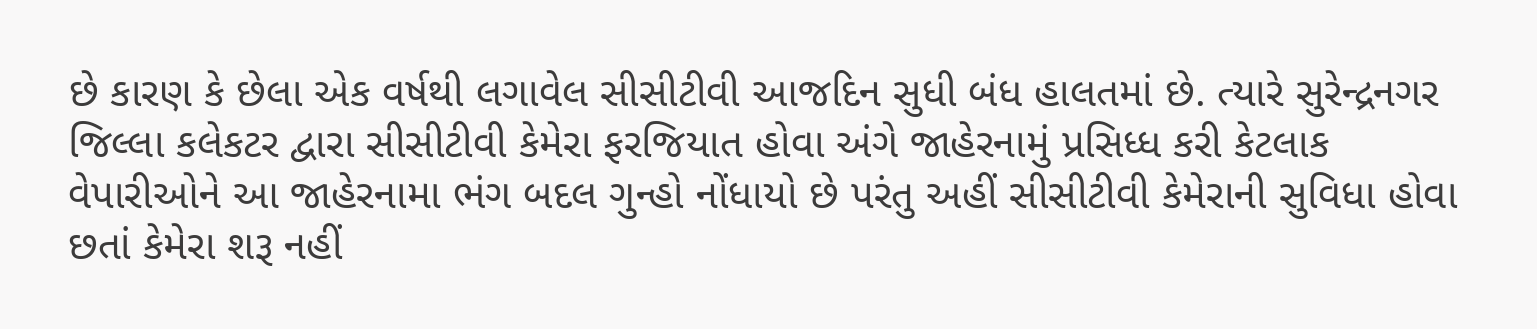છે કારણ કે છેલા એક વર્ષથી લગાવેલ સીસીટીવી આજદિન સુધી બંધ હાલતમાં છે. ત્યારે સુરેન્દ્રનગર જિલ્લા કલેકટર દ્વારા સીસીટીવી કેમેરા ફરજિયાત હોવા અંગે જાહેરનામું પ્રસિધ્ધ કરી કેટલાક વેપારીઓને આ જાહેરનામા ભંગ બદલ ગુન્હો નોંધાયો છે પરંતુ અહીં સીસીટીવી કેમેરાની સુવિધા હોવા છતાં કેમેરા શરૂ નહીં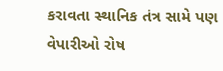કરાવતા સ્થાનિક તંત્ર સામે પણ વેપારીઓ રોષ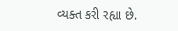વ્યક્ત કરી રહ્યા છે.